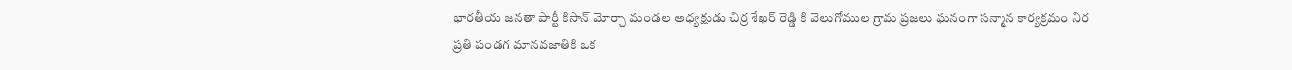భారతీయ జనతా పార్టీ కిసాన్ మోర్చా మండల అధ్యక్షుడు చిర్ర శేఖర్ రెడ్డి కి వెలుగోముల గ్రామ ప్రజలు ఘనంగా సన్మాన కార్యక్రమం నిర
ప్రతి పండగ మానవజాతికి ఒక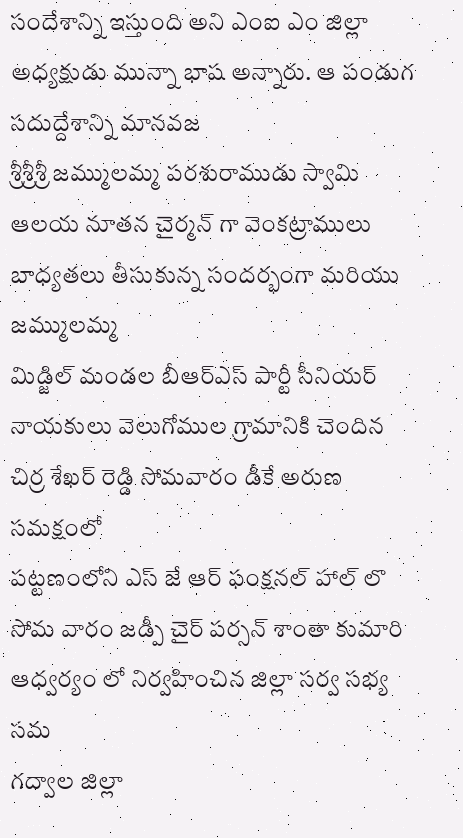సందేశాన్ని ఇస్తుంది అని ఎంఐ ఎం జిల్లా అధ్యక్షుడు మున్నా భాష అన్నారు. ఆ పండుగ సదుద్దేశాన్ని మానవజ
శ్రీశ్రీశ్రీ జమ్ములమ్మ పరశురాముడు స్వామి ఆలయ నూతన చైర్మన్ గా వెంకట్రాములు బాధ్యతలు తీసుకున్న సందర్భంగా మరియు జమ్ములమ్మ
మిడ్జిల్ మండల బీఆర్ఎస్ పార్టీ సీనియర్ నాయకులు వెలుగోముల గ్రామానికి చెందిన చిర్ర శేఖర్ రెడ్డి సోమవారం డీకే అరుణ సమక్షంలో
పట్టణంలోని ఎస్ జే ఆర్ ఫంక్షనల్ హాల్ లొ సోమ వారం జడ్పీ చైర్ పర్సన్ శాంతా కుమారి ఆధ్వర్యం లో నిర్వహించిన జిల్లా సర్వ సభ్య సమ
గద్వాల జిల్లా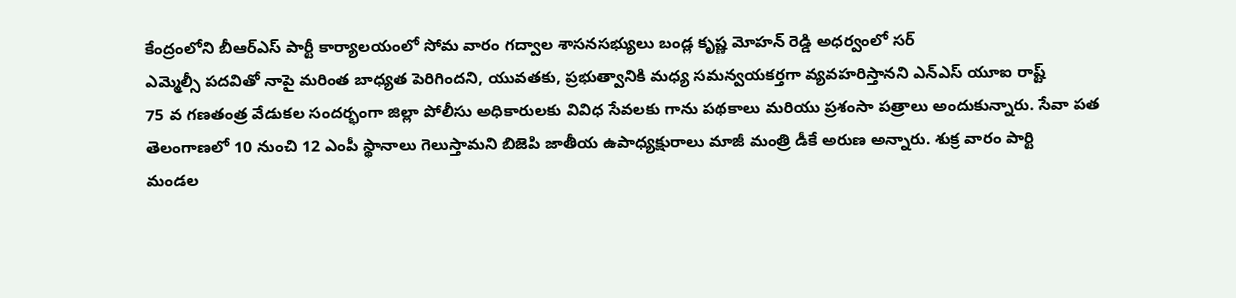కేంద్రంలోని బీఆర్ఎస్ పార్టీ కార్యాలయంలో సోమ వారం గద్వాల శాసనసభ్యులు బండ్ల కృష్ణ మోహన్ రెడ్డి అధర్వంలో సర్
ఎమ్మెల్సీ పదవితో నాపై మరింత బాధ్యత పెరిగిందని, యువతకు, ప్రభుత్వానికి మధ్య సమన్వయకర్తగా వ్యవహరిస్తానని ఎన్ఎస్ యూఐ రాష్ట్
75 వ గణతంత్ర వేడుకల సందర్భంగా జిల్లా పోలీసు అధికారులకు వివిధ సేవలకు గాను పథకాలు మరియు ప్రశంసా పత్రాలు అందుకున్నారు. సేవా పత
తెలంగాణలో 10 నుంచి 12 ఎంపీ స్థానాలు గెలుస్తామని బిజెపి జాతీయ ఉపాధ్యక్షురాలు మాజీ మంత్రి డీకే అరుణ అన్నారు. శుక్ర వారం పార్టి
మండల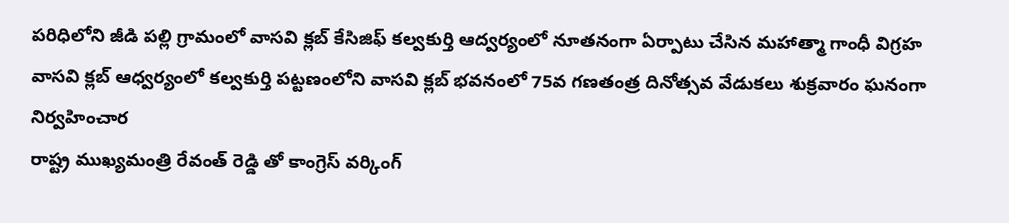పరిధిలోని జీడి పల్లి గ్రామంలో వాసవి క్లబ్ కేసిజిఫ్ కల్వకుర్తి ఆద్వర్యంలో నూతనంగా ఏర్పాటు చేసిన మహాత్మా గాంధీ విగ్రహ
వాసవి క్లబ్ ఆధ్వర్యంలో కల్వకుర్తి పట్టణంలోని వాసవి క్లబ్ భవనంలో 75వ గణతంత్ర దినోత్సవ వేడుకలు శుక్రవారం ఘనంగా నిర్వహించార
రాష్ట్ర ముఖ్యమంత్రి రేవంత్ రెడ్డి తో కాంగ్రెస్ వర్కింగ్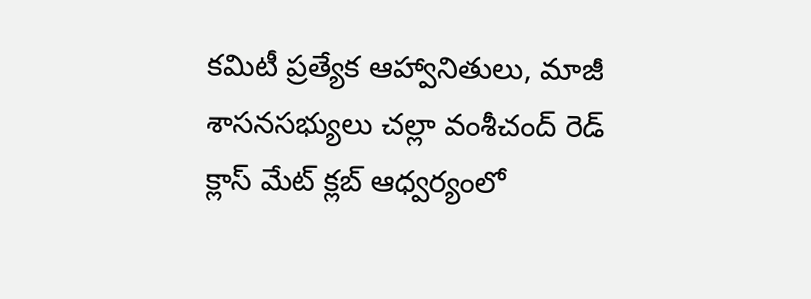కమిటీ ప్రత్యేక ఆహ్వానితులు, మాజీ శాసనసభ్యులు చల్లా వంశీచంద్ రెడ్
క్లాస్ మేట్ క్లబ్ ఆధ్వర్యంలో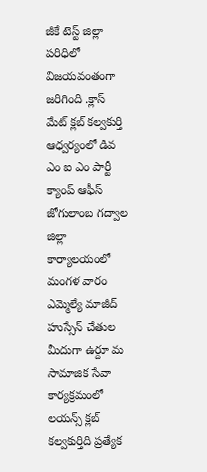జీకే టెస్ట్ జిల్లా పరిధిలో విజయవంతంగా జరిగింది .క్లాస్ మేట్ క్లబ్ కల్వకుర్తి ఆధ్వర్యంలో డివ
ఎం ఐ ఎం పార్టీ క్యాంప్ ఆఫీస్ జోగులాంబ గద్వాల జిల్లా కార్యాలయంలో మంగళ వారం ఎమ్మెల్యే మాజీద్ హుస్సేన్ చేతుల మీదుగా ఉర్దూ మ
సామాజిక సేవా కార్యక్రమంలో లయన్స్ క్లబ్ కల్వకుర్తిది ప్రత్యేక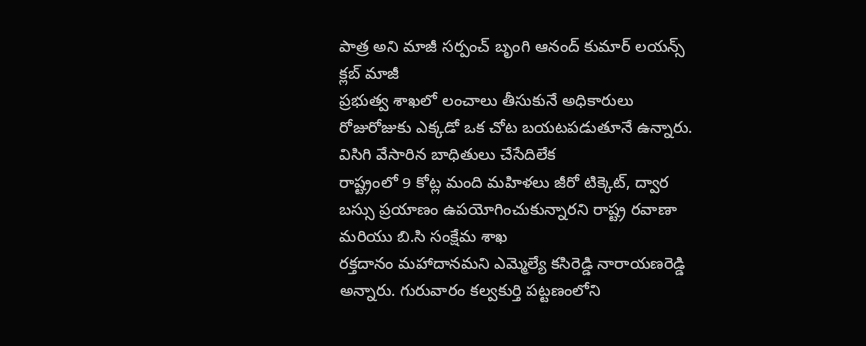పాత్ర అని మాజీ సర్పంచ్ బృంగి ఆనంద్ కుమార్ లయన్స్ క్లబ్ మాజీ
ప్రభుత్వ శాఖలో లంచాలు తీసుకునే అధికారులు రోజురోజుకు ఎక్కడో ఒక చోట బయటపడుతూనే ఉన్నారు. విసిగి వేసారిన బాధితులు చేసేదిలేక
రాష్ట్రంలో 9 కోట్ల మంది మహిళలు జీరో టిక్కెట్, ద్వార బస్సు ప్రయాణం ఉపయోగించుకున్నారని రాష్ట్ర రవాణా మరియు బి.సి సంక్షేమ శాఖ
రక్తదానం మహాదానమని ఎమ్మెల్యే కసిరెడ్డి నారాయణరెడ్డి అన్నారు. గురువారం కల్వకుర్తి పట్టణంలోని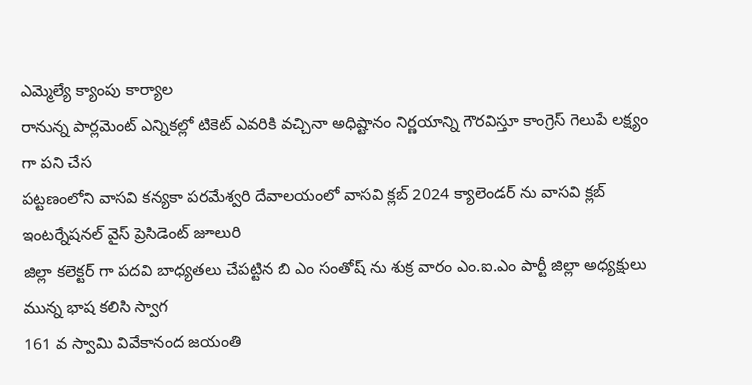ఎమ్మెల్యే క్యాంపు కార్యాల
రానున్న పార్లమెంట్ ఎన్నికల్లో టికెట్ ఎవరికి వచ్చినా అధిష్టానం నిర్ణయాన్ని గౌరవిస్తూ కాంగ్రెస్ గెలుపే లక్ష్యం గా పని చేస
పట్టణంలోని వాసవి కన్యకా పరమేశ్వరి దేవాలయంలో వాసవి క్లబ్ 2024 క్యాలెండర్ ను వాసవి క్లబ్ ఇంటర్నేషనల్ వైస్ ప్రెసిడెంట్ జూలురి
జిల్లా కలెక్టర్ గా పదవి బాధ్యతలు చేపట్టిన బి ఎం సంతోష్ ను శుక్ర వారం ఎం.ఐ.ఎం పార్టీ జిల్లా అధ్యక్షులు మున్న భాష కలిసి స్వాగ
161 వ స్వామి వివేకానంద జయంతి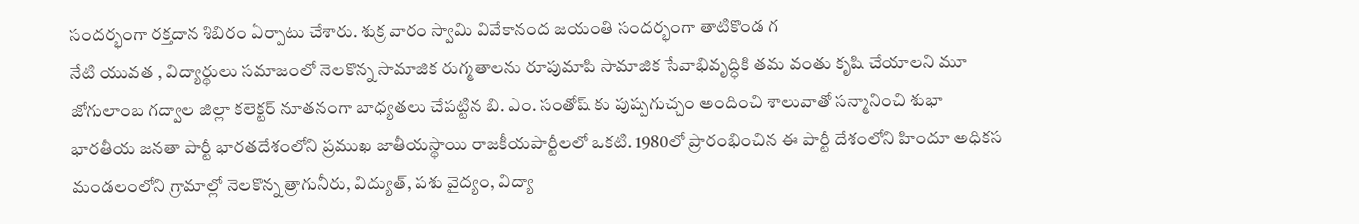సందర్భంగా రక్తదాన శిబిరం ఏర్పాటు చేశారు. శుక్ర వారం స్వామి వివేకానంద జయంతి సందర్భంగా తాటికొండ గ
నేటి యువత , విద్యార్థులు సమాజంలో నెలకొన్న సామాజిక రుగ్మతాలను రూపుమాపి సామాజిక సేవాభివృద్ధికి తమ వంతు కృషి చేయాలని మూ
జోగులాంబ గద్వాల జిల్లా కలెక్టర్ నూతనంగా బాధ్యతలు చేపట్టిన బి. ఎం. సంతోష్ కు పుష్పగుచ్చం అందించి శాలువాతో సన్మానించి శుభా
భారతీయ జనతా పార్టీ భారతదేశంలోని ప్రముఖ జాతీయస్థాయి రాజకీయపార్టీలలో ఒకటి. 1980లో ప్రారంభించిన ఈ పార్టీ దేశంలోని హిందూ అధికస
మండలంలోని గ్రామాల్లో నెలకొన్న త్రాగునీరు, విద్యుత్, పశు వైద్యం, విద్యా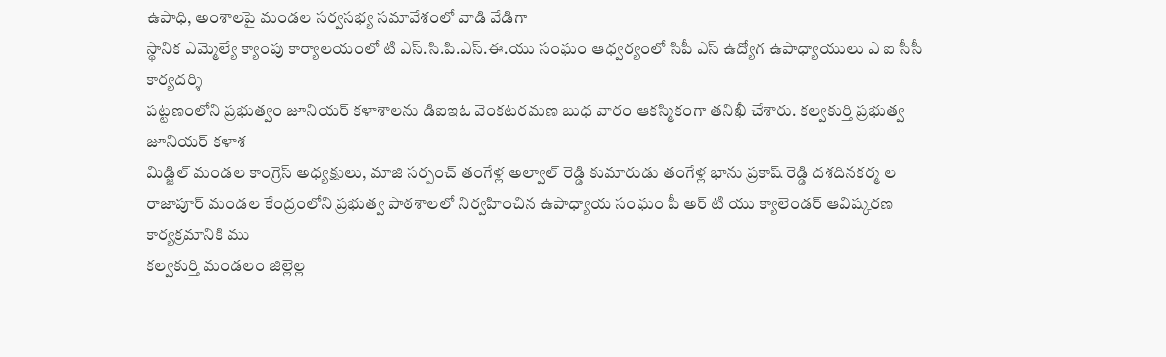ఉపాధి, అంశాలపై మండల సర్వసభ్య సమావేశంలో వాడి వేడిగా
స్థానిక ఎమ్మెల్యే క్యాంపు కార్యాలయంలో టి ఎస్.సి.పి.ఎస్.ఈ.యు సంఘం ఆధ్వర్యంలో సిపీ ఎస్ ఉద్యోగ ఉపాధ్యాయులు ఎ ఐ సీసీ కార్యదర్శి
పట్టణంలోని ప్రభుత్వం జూనియర్ కళాశాలను డిఐఇఓ వెంకటరమణ బుధ వారం ఆకస్మికంగా తనిఖీ చేశారు. కల్వకుర్తి ప్రభుత్వ జూనియర్ కళాశ
మిడ్జిల్ మండల కాంగ్రెస్ అధ్యక్షులు, మాజి సర్పంచ్ తంగేళ్ల అల్వాల్ రెడ్డి కుమారుడు తంగేళ్ల భాను ప్రకాష్ రెడ్డి దశదినకర్మ ల
రాజాపూర్ మండల కేంద్రంలోని ప్రభుత్వ పాఠశాలలో నిర్వహించిన ఉపాధ్యాయ సంఘం పీ అర్ టి యు క్యాలెండర్ ఆవిష్కరణ కార్యక్రమానికి ము
కల్వకుర్తి మండలం జిల్లెల్ల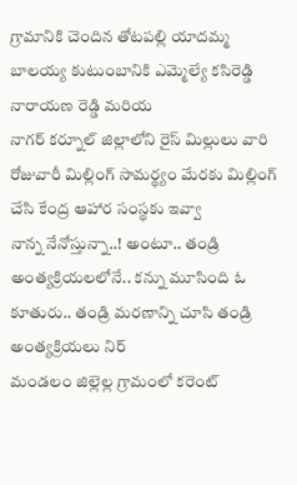గ్రామానికి చెందిన తోటపల్లి యాదమ్మ బాలయ్య కుటుంబానికి ఎమ్మెల్యే కసిరెడ్డి నారాయణ రెడ్డి మరియ
నాగర్ కర్నూల్ జిల్లాలోని రైస్ మిల్లులు వారి రోజువారీ మిల్లింగ్ సామర్థ్యం మేరకు మిల్లింగ్ చేసి కేంద్ర ఆహార సంస్థకు ఇవ్వా
నాన్న నేనోస్తున్నా..! అంటూ.. తండ్రి అంత్యక్రియలలోనే.. కన్ను మూసింది ఓ కూతురు.. తండ్రి మరణాన్ని చూసి తండ్రి అంత్యక్రియలు నిర్
మండలం జిల్లెల్ల గ్రామంలో కరెంట్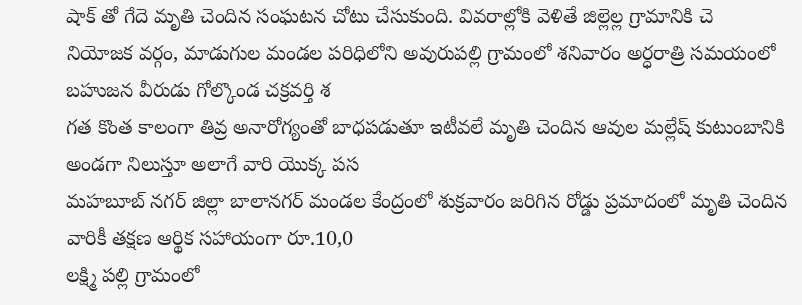షాక్ తో గేదె మృతి చెందిన సంఘటన చోటు చేసుకుంది. వివరాల్లోకి వెళితే జిల్లెల్ల గ్రామానికి చె
నియోజక వర్గం, మాడుగుల మండల పరిధిలోని అవురుపల్లి గ్రామంలో శనివారం అర్ధరాత్రి సమయంలో బహుజన వీరుడు గోల్కొండ చక్రవర్తి శ
గత కొంత కాలంగా తివ్ర అనారోగ్యంతో బాధపడుతూ ఇటీవలే మృతి చెందిన ఆవుల మల్లేష్ కుటుంబానికి అండగా నిలుస్తూ అలాగే వారి యొక్క పస
మహబూబ్ నగర్ జిల్లా బాలానగర్ మండల కేంద్రంలో శుక్రవారం జరిగిన రోడ్డు ప్రమాదంలో మృతి చెందిన వారికీ తక్షణ ఆర్థిక సహాయంగా రూ.10,0
లక్ష్మి పల్లి గ్రామంలో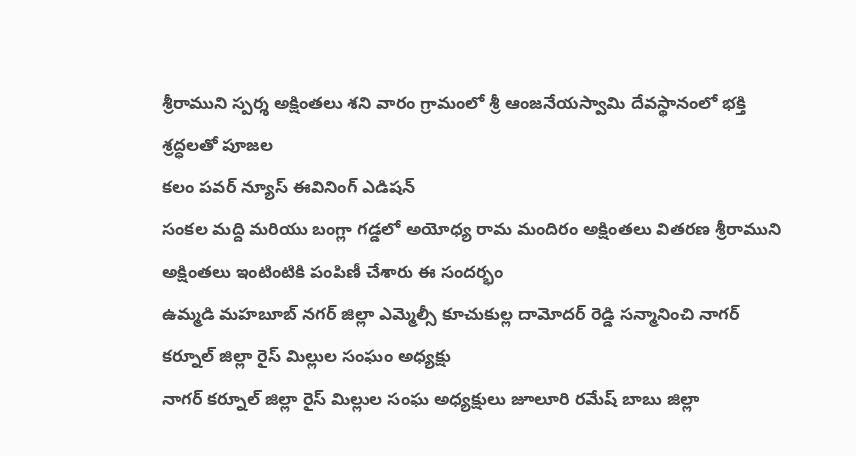శ్రీరాముని స్పర్శ అక్షింతలు శని వారం గ్రామంలో శ్రీ ఆంజనేయస్వామి దేవస్థానంలో భక్తి శ్రద్ధలతో పూజల
కలం పవర్ న్యూస్ ఈవినింగ్ ఎడిషన్
సంకల మద్ది మరియు బంగ్లా గడ్డలో అయోధ్య రామ మందిరం అక్షింతలు వితరణ శ్రీరాముని అక్షింతలు ఇంటింటికి పంపిణీ చేశారు ఈ సందర్భం
ఉమ్మడి మహబూబ్ నగర్ జిల్లా ఎమ్మెల్సీ కూచుకుల్ల దామోదర్ రెడ్డి సన్మానించి నాగర్ కర్నూల్ జిల్లా రైస్ మిల్లుల సంఘం అధ్యక్షు
నాగర్ కర్నూల్ జిల్లా రైస్ మిల్లుల సంఘ అధ్యక్షులు జూలూరి రమేష్ బాబు జిల్లా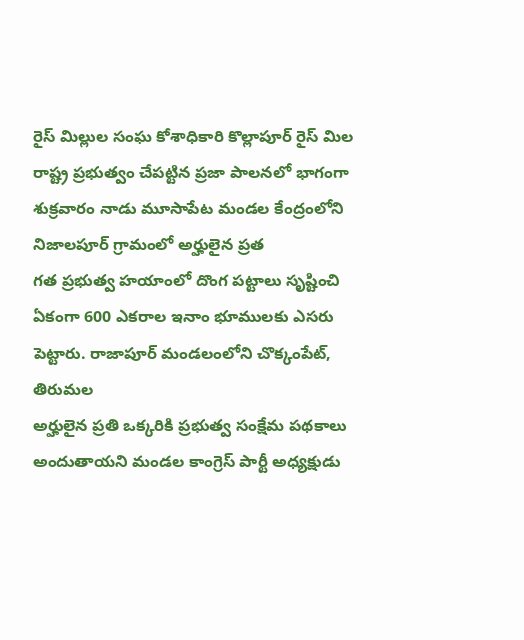రైస్ మిల్లుల సంఘ కోశాధికారి కొల్లాపూర్ రైస్ మిల
రాష్ట్ర ప్రభుత్వం చేపట్టిన ప్రజా పాలనలో భాగంగా శుక్రవారం నాడు మూసాపేట మండల కేంద్రంలోని నిజాలపూర్ గ్రామంలో అర్హులైన ప్రత
గత ప్రభుత్వ హయాంలో దొంగ పట్టాలు సృష్టించి ఏకంగా 600 ఎకరాల ఇనాం భూములకు ఎసరు పెట్టారు. రాజాపూర్ మండలంలోని చొక్కంపేట్, తిరుమల
అర్హులైన ప్రతి ఒక్కరికి ప్రభుత్వ సంక్షేమ పథకాలు అందుతాయని మండల కాంగ్రెస్ పార్టీ అధ్యక్షుడు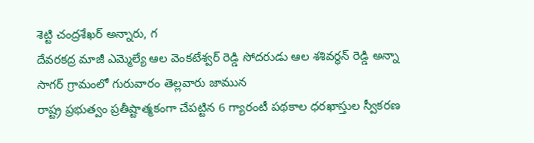శెట్టి చంద్రశేఖర్ అన్నారు, గ
దేవరకద్ర మాజీ ఎమ్మెల్యే ఆల వెంకటేశ్వర్ రెడ్డి సోదరుడు ఆల శశివర్ధన్ రెడ్డి అన్నా సాగర్ గ్రామంలో గురువారం తెల్లవారు జామున
రాష్ట్ర ప్రభుత్వం ప్రతీష్టాత్మకంగా చేపట్టిన 6 గ్యారంటీ పథకాల ధరఖాస్తుల స్వీకరణ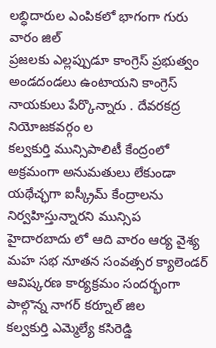లబ్ధిదారుల ఎంపికలో భాగంగా గురు వారం జిల్
ప్రజలకు ఎల్లప్పుడూ కాంగ్రెస్ ప్రభుత్వం అండదండలు ఉంటాయని కాంగ్రెస్ నాయకులు పేర్కొన్నారు . దేవరకద్ర నియోజకవర్గం ల
కల్వకుర్తి మున్సిపాలిటీ కేంద్రంలో అక్రమంగా అనుమతులు లేకుండా యథేచ్ఛగా ఐస్క్రీమ్ కేంద్రాలను నిర్వహిస్తున్నారని మున్సిప
హైదారబాదు లో ఆది వారం ఆర్య వైశ్య మహ సభ నూతన సంవత్సర క్యాలెండర్ ఆవిష్కరణ కార్యక్రమం సందర్భంగా పాల్గొన్న నాగర్ కర్నూల్ జిల
కల్వకుర్తి ఎమ్మెల్యే కసిరెడ్డి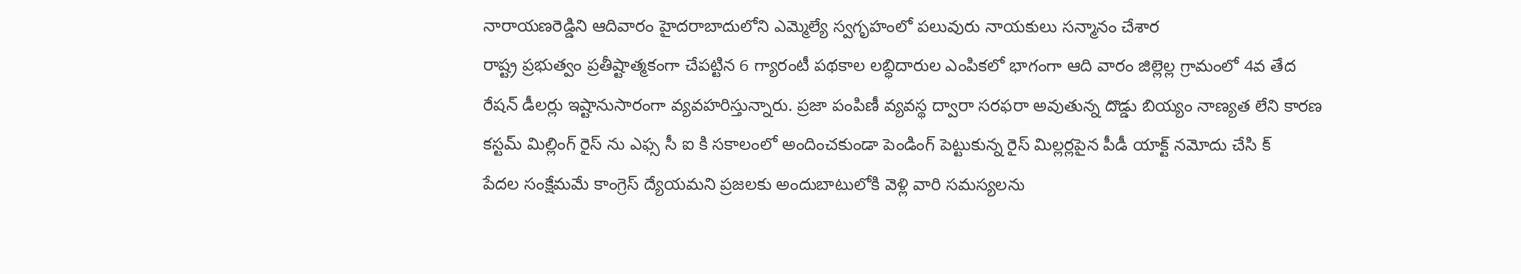నారాయణరెడ్డిని ఆదివారం హైదరాబాదులోని ఎమ్మెల్యే స్వగృహంలో పలువురు నాయకులు సన్మానం చేశార
రాష్ట్ర ప్రభుత్వం ప్రతీష్టాత్మకంగా చేపట్టిన 6 గ్యారంటీ పథకాల లబ్ధిదారుల ఎంపికలో భాగంగా ఆది వారం జిల్లెల్ల గ్రామంలో 4వ తేద
రేషన్ డీలర్లు ఇష్టానుసారంగా వ్యవహరిస్తున్నారు. ప్రజా పంపిణీ వ్యవస్థ ద్వారా సరఫరా అవుతున్న దొడ్డు బియ్యం నాణ్యత లేని కారణ
కస్టమ్ మిల్లింగ్ రైస్ ను ఎఫ్స సీ ఐ కి సకాలంలో అందించకుండా పెండింగ్ పెట్టుకున్న రైస్ మిల్లర్లపైన పీడీ యాక్ట్ నమోదు చేసి క్
పేదల సంక్షేమమే కాంగ్రెస్ ద్యేయమని ప్రజలకు అందుబాటులోకి వెళ్లి వారి సమస్యలను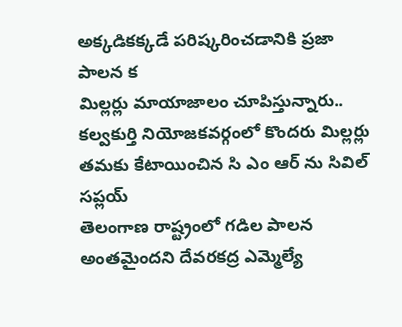అక్కడికక్కడే పరిష్కరించడానికి ప్రజా పాలన క
మిల్లర్లు మాయాజాలం చూపిస్తున్నారు.. కల్వకుర్తి నియోజకవర్గంలో కొందరు మిల్లర్లు తమకు కేటాయించిన సి ఎం ఆర్ ను సివిల్ సప్లయ్
తెలంగాణ రాష్ట్రంలో గడిల పాలన అంతమైందని దేవరకద్ర ఎమ్మెల్యే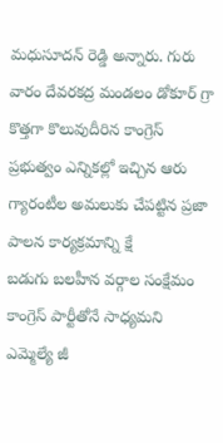మధుసూదన్ రెడ్డి అన్నారు. గురు వారం దేవరకద్ర మండలం డోకూర్ గ్రా
కొత్తగా కొలువుదీరిన కాంగ్రెస్ ప్రభుత్వం ఎన్నికల్లో ఇచ్చిన ఆరు గ్యారంటీల అమలుకు చేపట్టిన ప్రజా పాలన కార్యక్రమాన్ని క్షే
బడుగు బలహీన వర్గాల సంక్షేమం కాంగ్రెస్ పార్టీతోనే సాధ్యమని ఎమ్మెల్యే జీ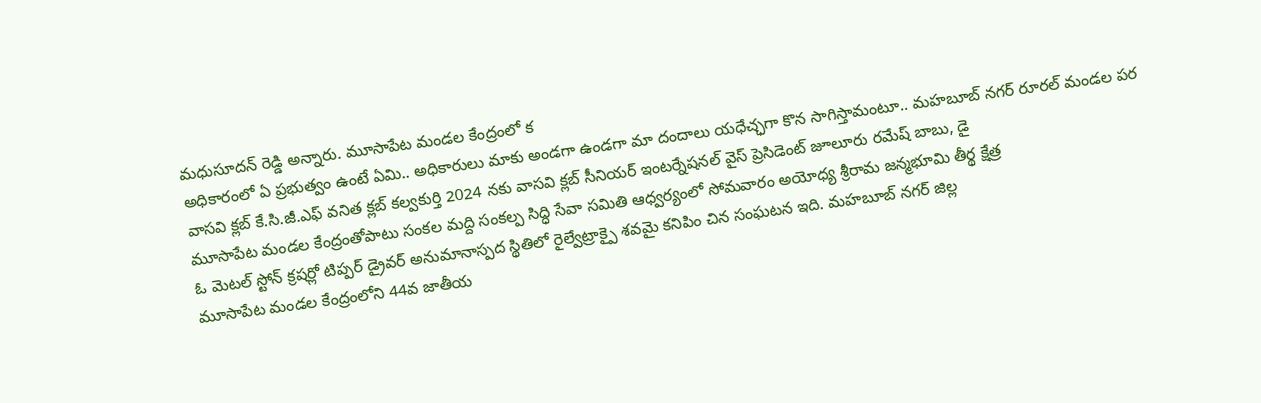మధుసూదన్ రెడ్డి అన్నారు. మూసాపేట మండల కేంద్రంలో క
అధికారంలో ఏ ప్రభుత్వం ఉంటే ఏమి.. అధికారులు మాకు అండగా ఉండగా మా దందాలు యధేచ్ఛగా కొన సాగిస్తామంటూ.. మహబూబ్ నగర్ రూరల్ మండల పర
వాసవి క్లబ్ కే.సి.జీ.ఎఫ్ వనిత క్లబ్ కల్వకుర్తి 2024 నకు వాసవి క్లబ్ సీనియర్ ఇంటర్నేషనల్ వైస్ ప్రెసిడెంట్ జూలూరు రమేష్ బాబు, డై
మూసాపేట మండల కేంద్రంతోపాటు సంకల మద్ది సంకల్ప సిద్ధి సేవా సమితి ఆధ్వర్యంలో సోమవారం అయోధ్య శ్రీరామ జన్మభూమి తీర్థ క్షేత్ర
ఓ మెటల్ స్టోన్ క్రషర్లో టిప్పర్ డ్రైవర్ అనుమానాస్పద స్థితిలో రైల్వేట్రాక్పై శవమై కనిపిం చిన సంఘటన ఇది. మహబూబ్ నగర్ జిల్ల
మూసాపేట మండల కేంద్రంలోని 44వ జాతీయ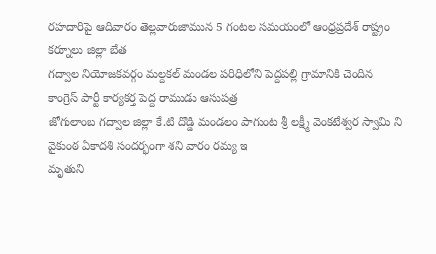రహదారిపై ఆదివారం తెల్లవారుజామున 5 గంటల సమయంలో ఆంధ్రప్రదేశ్ రాష్ట్రం కర్నూలు జిల్లా బేత
గద్వాల నియోజకవర్గం మల్దకల్ మండల పరిధిలోని పెద్దపల్లి గ్రామానికి చెందిన కాంగ్రెస్ పార్టీ కార్యకర్త పెద్ద రాముడు ఆసుపత్ర
జోగులాంబ గద్వాల జిల్లా కే.టి దొడ్డి మండలం పాగుంట శ్రీ లక్ష్మీ వెంకటేశ్వర స్వామి ని వైకుంఠ ఏకాదశి సందర్భంగా శని వారం రమ్య ఇ
మృతుని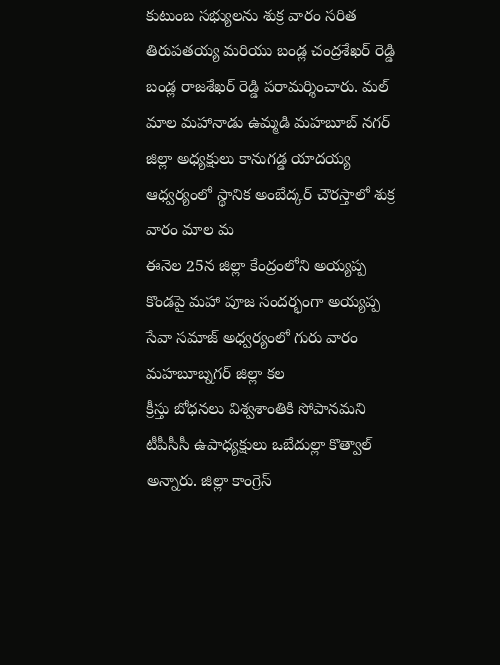కుటుంబ సభ్యులను శుక్ర వారం సరిత తిరుపతయ్య మరియు బండ్ల చంద్రశేఖర్ రెడ్డి బండ్ల రాజశేఖర్ రెడ్డి పరామర్శించారు. మల్
మాల మహానాడు ఉమ్మడి మహబూబ్ నగర్ జిల్లా అధ్యక్షులు కానుగడ్డ యాదయ్య ఆధ్వర్యంలో స్థానిక అంబేద్కర్ చౌరస్తాలో శుక్ర వారం మాల మ
ఈనెల 25న జిల్లా కేంద్రంలోని అయ్యప్ప కొండపై మహా పూజ సందర్భంగా అయ్యప్ప సేవా సమాజ్ అధ్వర్యంలో గురు వారం మహబూబ్నగర్ జిల్లా కల
క్రీస్తు బోధనలు విశ్వశాంతికి సోపానమని టీపీసీసీ ఉపాధ్యక్షులు ఒబేదుల్లా కొత్వాల్ అన్నారు. జిల్లా కాంగ్రెస్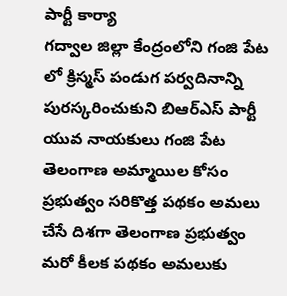పార్టీ కార్యా
గద్వాల జిల్లా కేంద్రంలోని గంజి పేట లో క్రిస్మస్ పండుగ పర్వదినాన్ని పురస్కరించుకుని బిఆర్ఎస్ పార్టీ యువ నాయకులు గంజి పేట
తెలంగాణ అమ్మాయిల కోసం ప్రభుత్వం సరికొత్త పథకం అమలు చేసే దిశగా తెలంగాణ ప్రభుత్వం మరో కీలక పథకం అమలుకు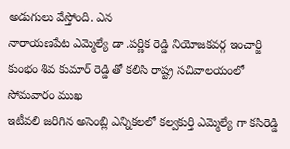అడుగులు వేస్తోంది. ఎన
నారాయణపేట ఎమ్మెల్యే డా .పర్ణిక రెడ్డి నియోజకవర్గ ఇంచార్జి కుంభం శివ కుమార్ రెడ్డి తో కలిసి రాష్ట్ర సచివాలయంలో సోమవారం ముఖ
ఇటీవలి జరిగిన అసెంబ్లి ఎన్నికలలో కల్వకుర్తి ఎమ్మెల్యే గా కసిరెడ్డి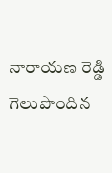నారాయణ రెడ్డి గెలుపొందిన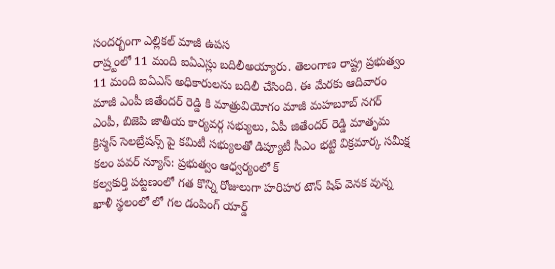సందర్బంగా ఎల్లికల్ మాజీ ఉపస
రాష్ర్టంలో 11 మంది ఐఏఎస్లు బదిలీఅయ్యారు. తెలంగాణ రాష్ట్ర ప్రభుత్వం 11 మంది ఐఏఎస్ అధికారులను బదిలీ చేసింది. ఈ మేరకు ఆదివారం
మాజీ ఎంపీ జితేందర్ రెడ్డి కి మాత్రువియోగం మాజీ మహబూబ్ నగర్ ఎంపీ, బిజెపి జాతీయ కార్యవర్గ సభ్యులు, ఏపీ జితేందర్ రెడ్డి మాతృమ
క్రిస్మస్ సెలబ్రేషన్స్ పై కమిటీ సభ్యులతో డిప్యూటీ సీఎం భట్టి విక్రమార్క సమీక్ష కలం పవర్ న్యూస్: ప్రభుత్వం ఆధ్వర్యంలో క్
కల్వకుర్తి పట్టణంలో గత కొన్ని రోజులుగా హరిహర టౌన్ షిఫ్ వెనక వున్న ఖాళీ స్థలంలో లో గల డంపింగ్ యార్డ్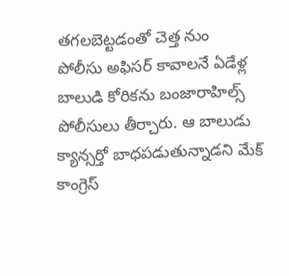తగలబెట్టడంతో చెత్త నుం
పోలీసు అఫిసర్ కావాలనే ఏడేళ్ల బాలుడి కోరికను బంజారాహిల్స్ పోలీసులు తీర్చారు. ఆ బాలుడు క్యాన్సర్తో బాధపడుతున్నాడని మేక్
కాంగ్రెస్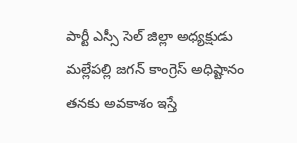పార్టీ ఎస్సీ సెల్ జిల్లా అధ్యక్షుడు మల్లేపల్లి జగన్ కాంగ్రెస్ అధిష్టానం తనకు అవకాశం ఇస్తే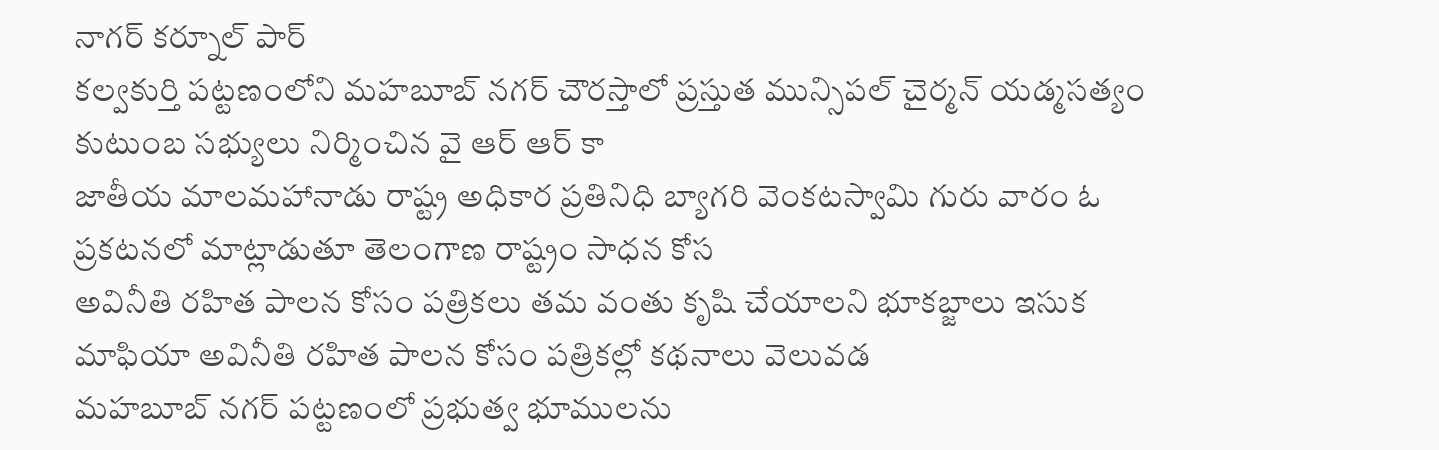నాగర్ కర్నూల్ పార్
కల్వకుర్తి పట్టణంలోని మహబూబ్ నగర్ చౌరస్తాలో ప్రస్తుత మున్సిపల్ చైర్మన్ యడ్మసత్యం కుటుంబ సభ్యులు నిర్మించిన వై ఆర్ ఆర్ కా
జాతీయ మాలమహానాడు రాష్ట్ర అధికార ప్రతినిధి బ్యాగరి వెంకటస్వామి గురు వారం ఓ ప్రకటనలో మాట్లాడుతూ తెలంగాణ రాష్ట్రం సాధన కోస
అవినీతి రహిత పాలన కోసం పత్రికలు తమ వంతు కృషి చేయాలని భూకబ్జాలు ఇసుక మాఫియా అవినీతి రహిత పాలన కోసం పత్రికల్లో కథనాలు వెలువడ
మహబూబ్ నగర్ పట్టణంలో ప్రభుత్వ భూములను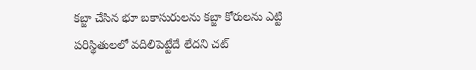కబ్జా చేసిన భూ బకాసురులను కబ్జా కోరులను ఎట్టి పరిస్థితులలో వదిలిపెట్టేదే లేదని చట్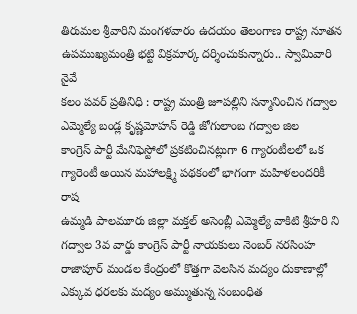తిరుమల శ్రీవారిని మంగళవారం ఉదయం తెలంగాణ రాష్ట్ర నూతన ఉపముఖ్యమంత్రి భట్టి విక్రమార్క దర్శించుకున్నారు.. స్వామివారి నైవే
కలం పవర్ ప్రతినిధి : రాష్ట్ర మంత్రి జూపల్లిని సన్మానించిన గద్వాల ఎమ్మెల్యే బండ్ల కృష్ణమోహన్ రెడ్డి జోగులాంబ గద్వాల జిల
కాంగ్రెస్ పార్టీ మేనిఫెస్టోలో ప్రకటించినట్లుగా 6 గ్యారంటీలలో ఒక గ్యారెంటీ అయిన మహాలక్ష్మి పథకంలో భాగంగా మహిళలందరికీ రాష
ఉమ్మడి పాలమూరు జిల్లా మక్తల్ అసెంబ్లీ ఎమ్మెల్యే వాకిటి శ్రీహరి ని గద్వాల 3వ వార్డు కాంగ్రెస్ పార్టీ నాయకులు నెంబర్ నరసింహ
రాజాపూర్ మండల కేంద్రంలో కొత్తగా వెలసిన మద్యం దుకాణాల్లో ఎక్కువ ధరలకు మద్యం అమ్ముతున్న సంబంధిత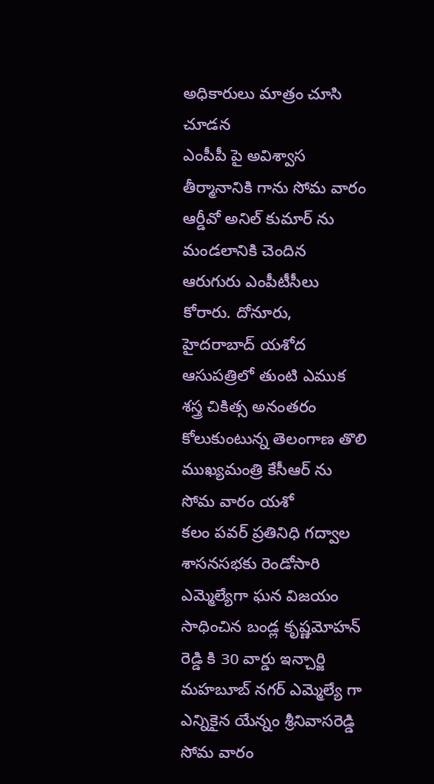అధికారులు మాత్రం చూసి చూడన
ఎంపీపీ పై అవిశ్వాస తీర్మానానికి గాను సోమ వారం ఆర్డీవో అనిల్ కుమార్ ను మండలానికి చెందిన ఆరుగురు ఎంపీటీసీలు కోరారు. దోనూరు,
హైదరాబాద్ యశోద ఆసుపత్రిలో తుంటి ఎముక శస్త్ర చికిత్స అనంతరం కోలుకుంటున్న తెలంగాణ తొలి ముఖ్యమంత్రి కేసీఆర్ ను సోమ వారం యశో
కలం పవర్ ప్రతినిధి గద్వాల శాసనసభకు రెండోసారి ఎమ్మెల్యేగా ఘన విజయం సాధించిన బండ్ల కృష్ణమోహన్ రెడ్డి కి 30 వార్డు ఇన్చార్జి
మహబూబ్ నగర్ ఎమ్మెల్యే గా ఎన్నికైన యేన్నం శ్రీనివాసరెడ్డి సోమ వారం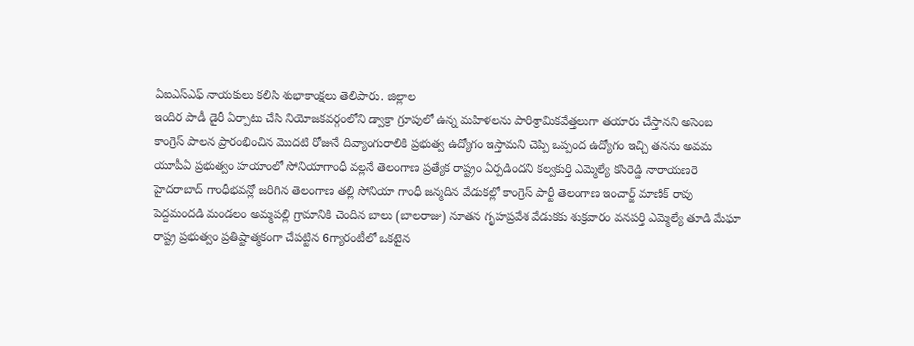ఏఐఎస్ఎఫ్ నాయకులు కలిసి శుభాకాంక్షలు తెలిపారు. జిల్లాల
ఇందిర పాడీ డైరీ ఏర్పాటు చేసి నియోజకవర్గంలోని డ్వాక్రా గ్రూపులో ఉన్న మహిళలను పారిశ్రామికవేత్తలుగా తయారు చేస్తానని అసెంబ
కాంగ్రెస్ పాలన ప్రారంభించిన మొదటి రోజునే దివ్యాంగురాలికి ప్రభుత్వ ఉద్యోగం ఇస్తామని చెప్పి ఒప్పంద ఉద్యోగం ఇచ్చి తనను అవమ
యూపీఏ ప్రభుత్వం హయాంలో సోనియాగాంధీ వల్లనే తెలంగాణ ప్రత్యేక రాష్ట్రం ఏర్పడిందని కల్వకుర్తి ఎమ్మెల్యే కసిరెడ్డి నారాయణరె
హైదరాబాద్ గాంధీభవన్లో జరిగిన తెలంగాణ తల్లి సోనియా గాంధీ జన్మదిన వేడుకల్లో కాంగ్రెస్ పార్టీ తెలంగాణ ఇంచార్జ్ మాణిక్ రావు
పెద్దమందడి మండలం అమ్మపల్లి గ్రామానికి చెందిన బాలు (బాలరాజు) నూతన గృహప్రవేశ వేడుకకు శుక్రవారం వనపర్తి ఎమ్మెల్యే తూడి మేఘా
రాష్ట్ర ప్రభుత్వం ప్రతిష్టాత్మకంగా చేపట్టిన 6గ్యారంటీలో ఒకటైన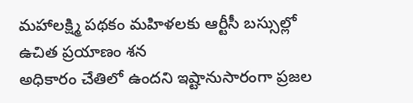మహాలక్ష్మి పథకం మహిళలకు ఆర్టీసీ బస్సుల్లో ఉచిత ప్రయాణం శన
అధికారం చేతిలో ఉందని ఇష్టానుసారంగా ప్రజల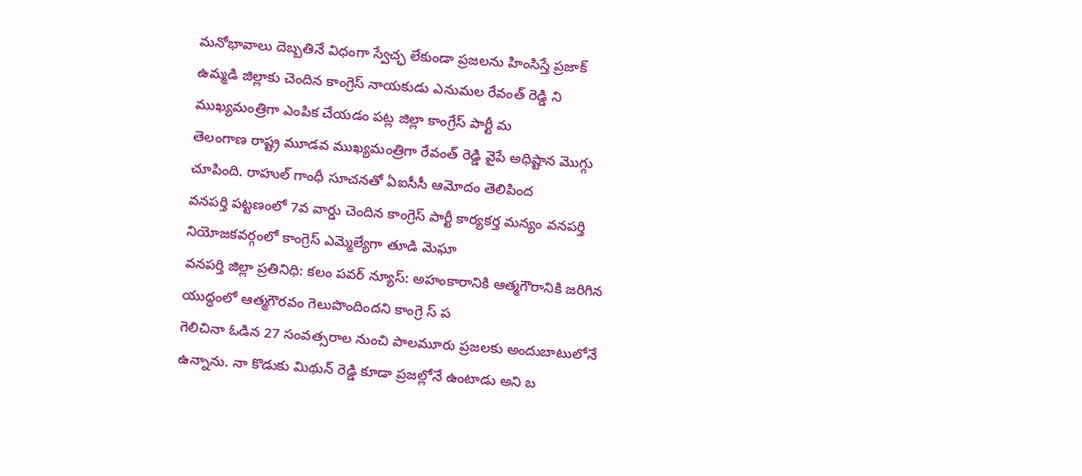మనోభావాలు దెబ్బతినే విధంగా స్వేచ్ఛ లేకుండా ప్రజలను హింసిస్తే ప్రజాక్
ఉమ్మడి జిల్లాకు చెందిన కాంగ్రెస్ నాయకుడు ఎనుమల రేవంత్ రెడ్డి ని ముఖ్యమంత్రిగా ఎంపిక చేయడం పట్ల జిల్లా కాంగ్రేస్ పార్టీ మ
తెలంగాణ రాష్ట్ర మూడవ ముఖ్యమంత్రిగా రేవంత్ రెడ్డి వైపే అధిష్టాన మొగ్గు చూపింది. రాహుల్ గాంధీ సూచనతో ఏఐసీసీ ఆమోదం తెలిపింద
వనపర్తి పట్టణంలో 7వ వార్డు చెందిన కాంగ్రెస్ పార్టీ కార్యకర్త మన్యం వనపర్తి నియోజకవర్గంలో కాంగ్రెస్ ఎమ్మెల్యేగా తూడి మెఘా
వనపర్తి జిల్లా ప్రతినిధి: కలం పవర్ న్యూస్: అహంకారానికి ఆత్మగౌరానికి జరిగిన యుద్ధంలో ఆత్మగౌరవం గెలుపొందిందని కాంగ్రె స్ ప
గెలిచినా ఓడిన 27 సంవత్సరాల నుంచి పాలమూరు ప్రజలకు అందుబాటులోనే ఉన్నాను. నా కొడుకు మిథున్ రెడ్డి కూడా ప్రజల్లోనే ఉంటాడు అని బ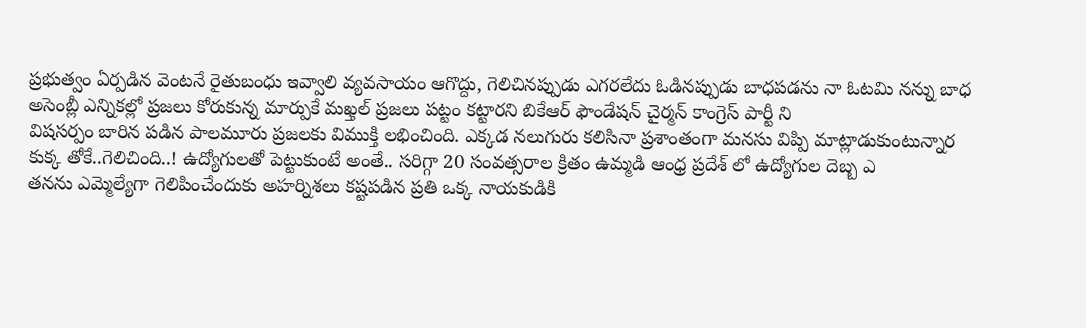ప్రభుత్వం ఏర్పడిన వెంటనే రైతుబంధు ఇవ్వాలి వ్యవసాయం ఆగొద్దు, గెలిచినప్పుడు ఎగరలేదు ఓడినప్పుడు బాధపడను నా ఓటమి నన్ను బాధ
అసెంబ్లీ ఎన్నికల్లో ప్రజలు కోరుకున్న మార్పుకే మఖ్తల్ ప్రజలు పట్టం కట్టారని బికేఆర్ ఫౌండేషన్ చైర్మన్ కాంగ్రెస్ పార్టీ ని
విషసర్పం బారిన పడిన పాలమూరు ప్రజలకు విముక్తి లభించింది. ఎక్కడ నలుగురు కలిసినా ప్రశాంతంగా మనసు విప్పి మాట్లాడుకుంటున్నార
కుక్క తోకే..గెలిచింది..! ఉద్యోగులతో పెట్టుకుంటే అంతే.. సరిగ్గా 20 సంవత్సరాల క్రితం ఉమ్మడి ఆంధ్ర ప్రదేశ్ లో ఉద్యోగుల దెబ్బ ఎ
తనను ఎమ్మెల్యేగా గెలిపించేందుకు అహర్నిశలు కష్టపడిన ప్రతి ఒక్క నాయకుడికి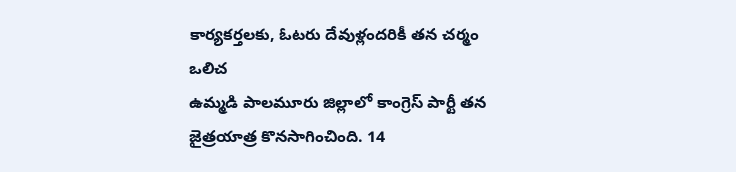కార్యకర్తలకు, ఓటరు దేవుళ్లందరికీ తన చర్మం ఒలిచ
ఉమ్మడి పాలమూరు జిల్లాలో కాంగ్రెస్ పార్టీ తన జైత్రయాత్ర కొనసాగించింది. 14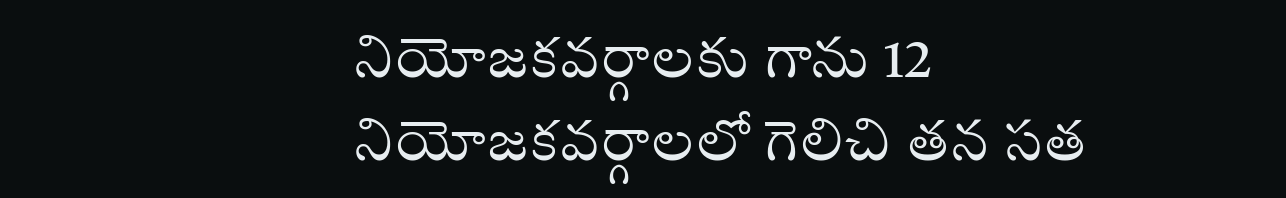నియోజకవర్గాలకు గాను 12 నియోజకవర్గాలలో గెలిచి తన సత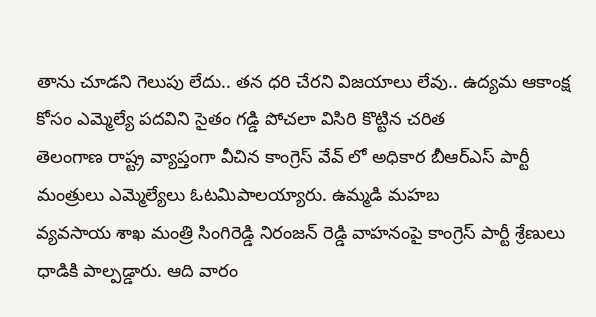తాను చూడని గెలుపు లేదు.. తన ధరి చేరని విజయాలు లేవు.. ఉద్యమ ఆకాంక్ష కోసం ఎమ్మెల్యే పదవిని సైతం గడ్డి పోచలా విసిరి కొట్టిన చరిత
తెలంగాణ రాష్ట్ర వ్యాప్తంగా వీచిన కాంగ్రెస్ వేవ్ లో అధికార బీఆర్ఎస్ పార్టీ మంత్రులు ఎమ్మెల్యేలు ఓటమిపాలయ్యారు. ఉమ్మడి మహబ
వ్యవసాయ శాఖ మంత్రి సింగిరెడ్డి నిరంజన్ రెడ్డి వాహనంపై కాంగ్రెస్ పార్టీ శ్రేణులు ధాడికి పాల్పడ్డారు. ఆది వారం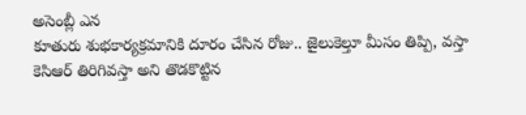అసెంబ్లీ ఎన
కూతురు శుభకార్యక్రమానికి దూరం చేసిన రోజు.. జైలుకెల్తూ మీసం తిప్పి, వస్తా కెసిఆర్ తిరిగివస్తా అని తొడకొట్టిన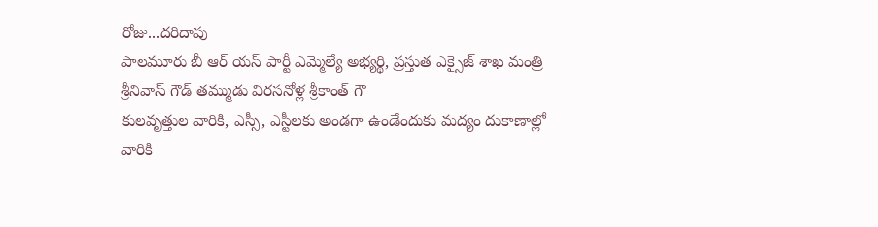రోజు...దరిదాపు
పాలమూరు బీ ఆర్ యస్ పార్టీ ఎమ్మెల్యే అభ్యర్థి, ప్రస్తుత ఎక్సైజ్ శాఖ మంత్రి శ్రీనివాస్ గౌడ్ తమ్ముడు విరసనోళ్ల శ్రీకాంత్ గౌ
కులవృత్తుల వారికి, ఎస్సీ, ఎస్టీలకు అండగా ఉండేందుకు మద్యం దుకాణాల్లో వారికి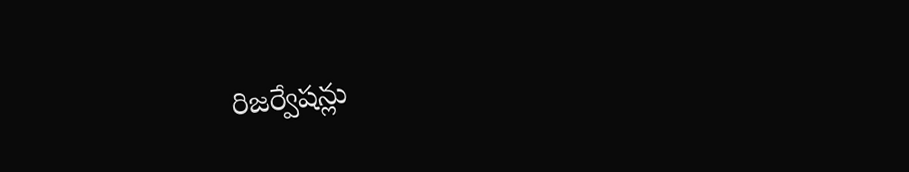రిజర్వేషన్లు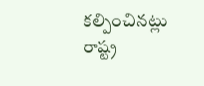కల్పించినట్లు రాష్ట్ర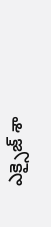ఎక్సైజ్ శా